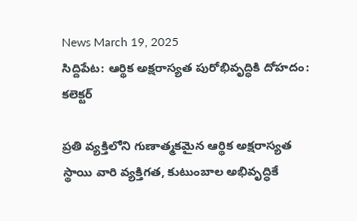News March 19, 2025
సిద్దిపేట: ఆర్థిక అక్షరాస్యత పురోభివృద్ధికి దోహదం: కలెక్టర్

ప్రతి వ్యక్తిలోని గుణాత్మకమైన ఆర్థిక అక్షరాస్యత స్థాయి వారి వ్యక్తిగత, కుటుంబాల అభివృద్ధికే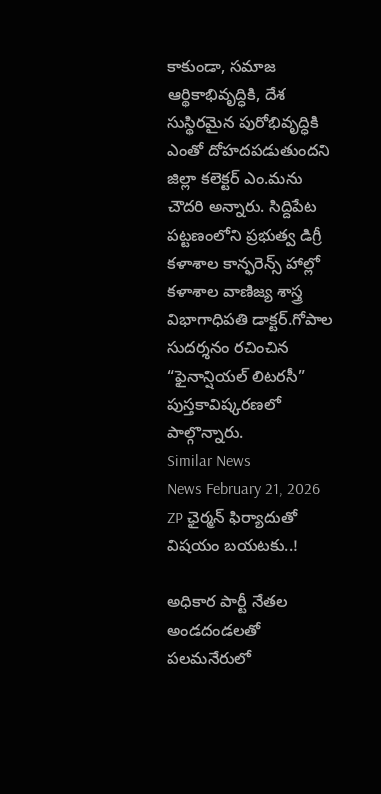కాకుండా, సమాజ ఆర్థికాభివృద్ధికి, దేశ సుస్థిరమైన పురోభివృద్ధికి ఎంతో దోహదపడుతుందని జిల్లా కలెక్టర్ ఎం.మను చౌదరి అన్నారు. సిద్దిపేట పట్టణంలోని ప్రభుత్వ డిగ్రీ కళాశాల కాన్ఫరెన్స్ హాల్లో కళాశాల వాణిజ్య శాస్త్ర విభాగాధిపతి డాక్టర్.గోపాల సుదర్శనం రచించిన “ఫైనాన్షియల్ లిటరసీ” పుస్తకావిష్కరణలో పాల్గొన్నారు.
Similar News
News February 21, 2026
ZP ఛైర్మన్ ఫిర్యాదుతో విషయం బయటకు..!

అధికార పార్టీ నేతల అండదండలతో పలమనేరులో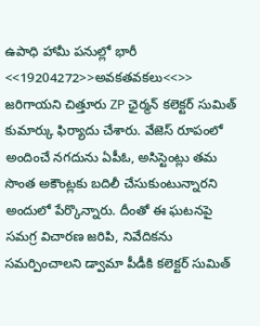ఉపాధి హామీ పనుల్లో భారీ <<19204272>>అవకతవకలు<<>> జరిగాయని చిత్తూరు ZP ఛైర్మన్ కలెక్టర్ సుమిత్ కుమార్కు ఫిర్యాదు చేశారు. వేజెస్ రూపంలో అందించే నగదును ఏపీఓ, అసిస్టెంట్లు తమ సొంత అకౌంట్లకు బదిలీ చేసుకుంటున్నారని అందులో పేర్కొన్నారు. దీంతో ఈ ఘటనపై సమగ్ర విచారణ జరిపి, నివేదికను సమర్పించాలని డ్వామా పీడీకి కలెక్టర్ సుమిత్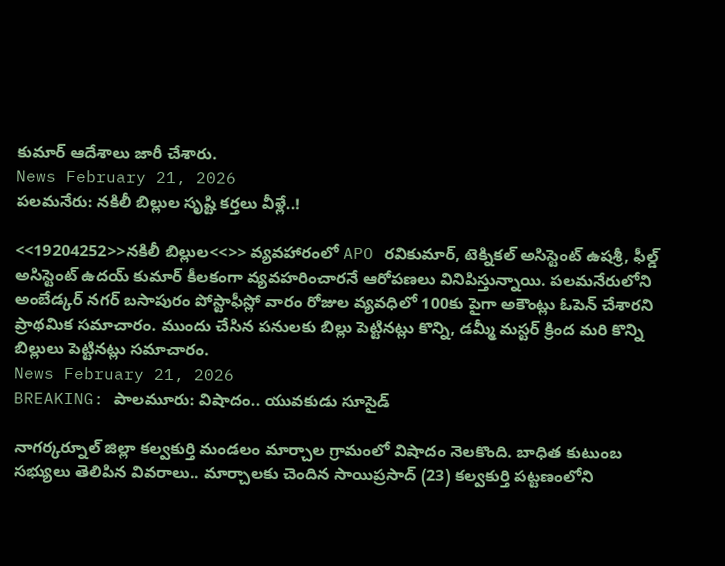కుమార్ ఆదేశాలు జారీ చేశారు.
News February 21, 2026
పలమనేరు: నకిలీ బిల్లుల సృష్టి కర్తలు వీళ్లే..!

<<19204252>>నకిలీ బిల్లుల<<>> వ్యవహారంలో APO రవికుమార్, టెక్నికల్ అసిస్టెంట్ ఉషశ్రీ, ఫీల్డ్ అసిస్టెంట్ ఉదయ్ కుమార్ కీలకంగా వ్యవహరించారనే ఆరోపణలు వినిపిస్తున్నాయి. పలమనేరులోని అంబేడ్కర్ నగర్ బసాపురం పోస్టాఫీస్లో వారం రోజుల వ్యవధిలో 100కు పైగా అకౌంట్లు ఓపెన్ చేశారని ప్రాథమిక సమాచారం. ముందు చేసిన పనులకు బిల్లు పెట్టినట్లు కొన్ని, డమ్మీ మస్టర్ క్రింద మరి కొన్ని బిల్లులు పెట్టినట్లు సమాచారం.
News February 21, 2026
BREAKING: పాలమూరు: విషాదం.. యువకుడు సూసైడ్

నాగర్కర్నూల్ జిల్లా కల్వకుర్తి మండలం మార్చాల గ్రామంలో విషాదం నెలకొంది. బాధిత కుటుంబ సభ్యులు తెలిపిన వివరాలు.. మార్చాలకు చెందిన సాయిప్రసాద్ (23) కల్వకుర్తి పట్టణంలోని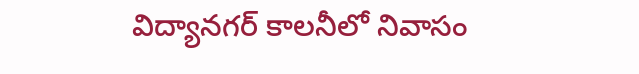విద్యానగర్ కాలనీలో నివాసం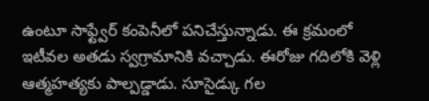ఉంటూ సాఫ్ట్వేర్ కంపెనీలో పనిచేస్తున్నాడు. ఈ క్రమంలో ఇటీవల అతడు స్వగ్రామానికి వచ్చాడు. ఈరోజు గదిలోకి వెళ్లి ఆత్మహత్యకు పాల్పడ్డాడు. సూసైడ్కు గల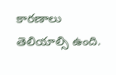కారణాలు తెలియాల్సి ఉంది.